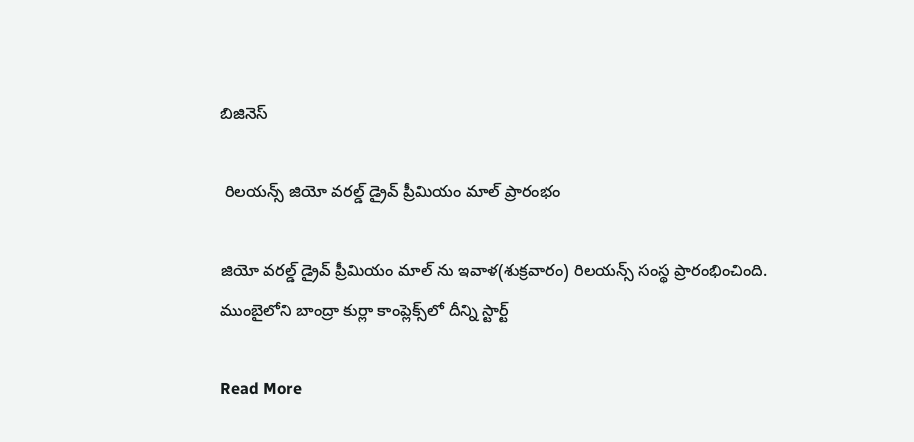బిజినెస్

 రిలయన్స్‌ జియో వరల్డ్ డ్రైవ్ ప్రీమియం మాల్‌ ప్రారంభం

జియో వరల్డ్ డ్రైవ్ ప్రీమియం మాల్‌ ను ఇవాళ(శుక్రవారం) రిలయన్స్ సంస్థ ప్రారంభించింది. ముంబైలోని బాంద్రా కుర్లా కాంప్లెక్స్‌లో దీన్ని స్టార్ట్

Read More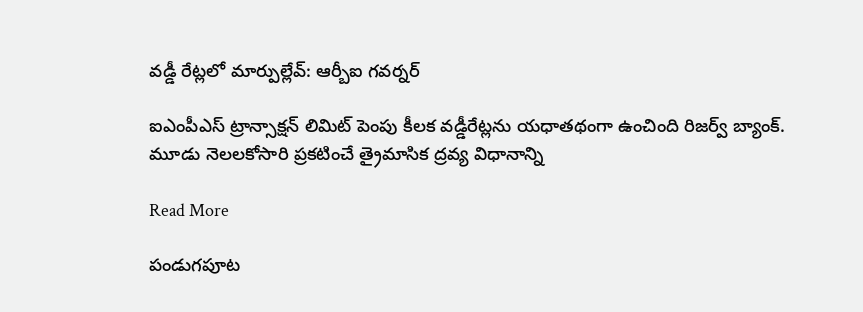వడ్డీ రేట్లలో మార్పుల్లేవ్: ఆర్బీఐ గవర్నర్

ఐఎంపీఎస్ ట్రాన్సాక్షన్ లిమిట్ పెంపు కీలక వడ్డీరేట్లను యధాతథంగా ఉంచింది రిజర్వ్ బ్యాంక్. మూడు నెలలకోసారి ప్రకటించే త్రైమాసిక ద్రవ్య విధానాన్ని

Read More

పండుగపూట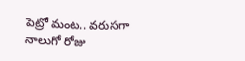పెట్రో మంట.. వరుసగా నాలుగో రోజు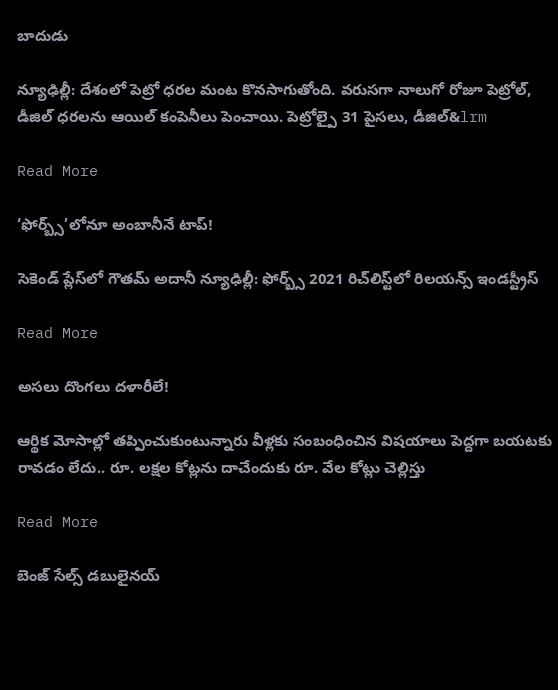బాదుడు

న్యూఢిల్లీ: దేశంలో పెట్రో ధరల మంట కొనసాగుతోంది. వరుసగా నాలుగో రోజూ పెట్రోల్, డీజిల్ ధరలను ఆయిల్ కంపెనీలు పెంచాయి. పెట్రోల్పై 31 పైసలు, డీజిల్&lrm

Read More

‘ఫోర్బ్స్‌‌’లోనూ అంబానీనే టాప్‌‌!

సెకెండ్ ప్లేస్‌‌లో గౌతమ్ అదానీ న్యూఢిల్లీ: ఫోర్బ్స్‌‌ 2021 రిచ్‌‌లిస్ట్‌‌లో రిలయన్స్ ఇండస్ట్రీస్‌

Read More

అసలు దొంగలు దళారీలే!

ఆర్థిక మోసాల్లో తప్పించుకుంటున్నారు వీళ్లకు సంబంధించిన విషయాలు పెద్దగా బయటకు రావడం లేదు.. రూ. లక్షల కోట్లను దాచేందుకు రూ. వేల కోట్లు చెల్లిస్తు

Read More

బెంజ్ సేల్స్ డబులైనయ్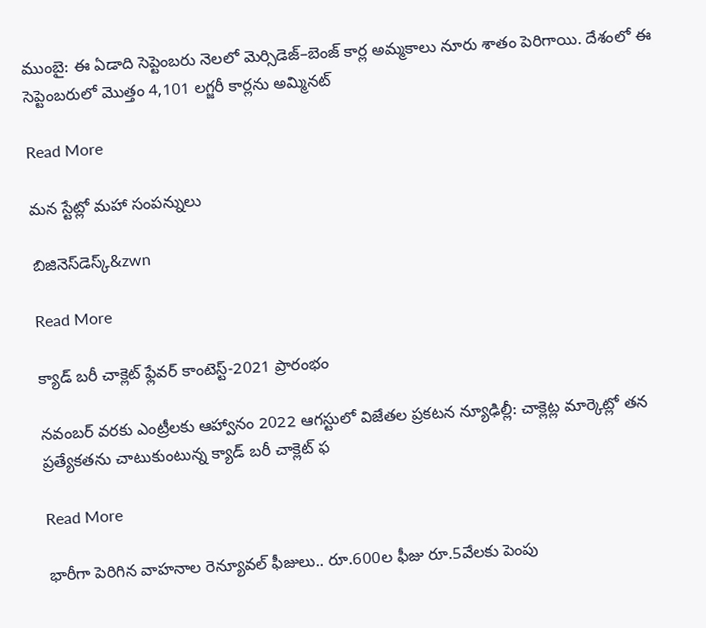ముంబై: ఈ ఏడాది సెప్టెంబరు నెలలో మెర్సిడెజ్–బెంజ్ కార్ల అమ్మకాలు నూరు శాతం పెరిగాయి. దేశంలో ఈ సెప్టెంబరులో మొత్తం 4,101 లగ్జరీ కార్లను అమ్మినట్

Read More

మన స్టేట్లో మహా సంపన్నులు

బిజినెస్‌‌‌‌‌‌‌‌‌‌‌‌‌‌‌‌డెస్క్‌‌‌‌‌‌&zwn

Read More

క్యాడ్ బరీ చాక్లెట్ ఫ్లేవర్ కాంటెస్ట్-2021 ప్రారంభం

నవంబర్ వరకు ఎంట్రీలకు ఆహ్వానం 2022 ఆగస్టులో విజేతల ప్రకటన న్యూఢిల్లీ: చాక్లెట్ల మార్కెట్లో తన ప్రత్యేకతను చాటుకుంటున్న క్యాడ్ బరీ చాక్లెట్ ఫ

Read More

భారీగా పెరిగిన వాహనాల రెన్యూవల్ ఫీజులు.. రూ.600ల ఫీజు రూ.5వేలకు పెంపు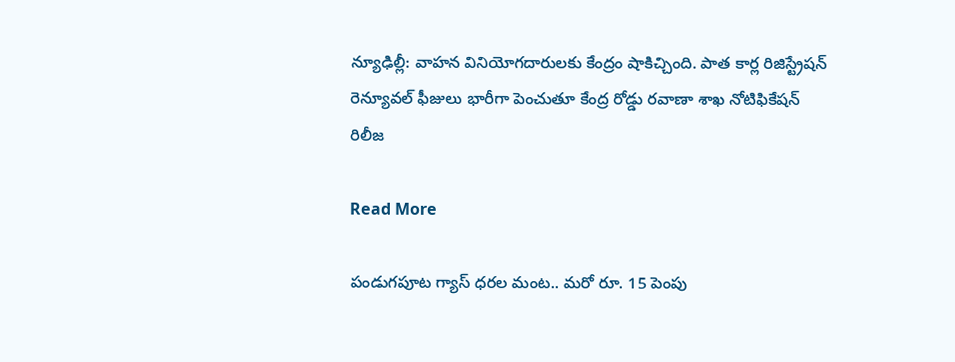న్యూఢిల్లీ: వాహన వినియోగదారులకు కేంద్రం షాకిచ్చింది. పాత కార్ల రిజిస్ట్రేషన్ రెన్యూవల్ ఫీజులు భారీగా పెంచుతూ కేంద్ర రోడ్డు రవాణా శాఖ నోటిఫికేషన్ రిలీజ

Read More

పండుగపూట గ్యాస్ ధరల మంట.. మరో రూ. 15 పెంపు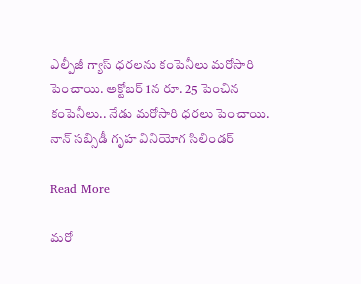ఎల్పీజీ గ్యాస్ ధరలను కంపెనీలు మరోసారి పెంచాయి. అక్టోబర్ 1న రూ. 25 పెంచిన కంపెనీలు.. నేడు మరోసారి ధరలు పెంచాయి. నాన్ సబ్సిడీ గృహ వినియోగ సిలిండర్

Read More

మరో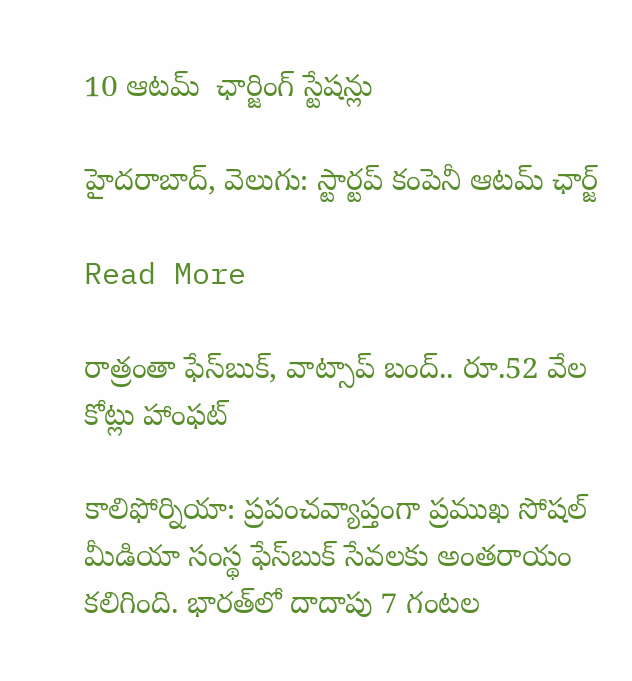10 ఆటమ్‌‌  ఛార్జింగ్ స్టేషన్లు

హైదరాబాద్‌‌‌‌, వెలుగు: స్టార్టప్‌‌‌‌ కంపెనీ ఆటమ్‌‌‌‌ ఛార్జ్‌‌‌‌

Read More

రాత్రంతా ఫేస్‌బుక్, వాట్సాప్ బంద్.. రూ.52 వేల కోట్లు హాంఫట్

కాలిఫోర్నియా: ప్రపంచవ్యాప్తంగా ప్రముఖ సోషల్ మీడియా సంస్థ ఫేస్‌‌బుక్ సేవలకు అంతరాయం కలిగింది. భారత్‌‌లో దాదాపు 7 గంటల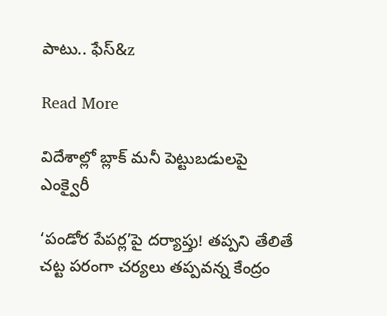పాటు.. ఫేస్&z

Read More

విదేశాల్లో బ్లాక్‌ మనీ పెట్టుబడులపై ఎంక్వైరీ

‘పండోర పేపర్ల’పై దర్యాప్తు! తప్పని తేలితే చట్ట పరంగా చర్యలు తప్పవన్న కేంద్రం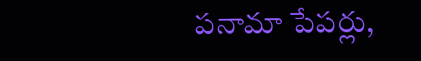పనామా పేపర్లు,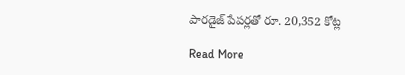పారడైజ్‌ పేపర్లతో రూ. 20,352 కోట్ల

Read More